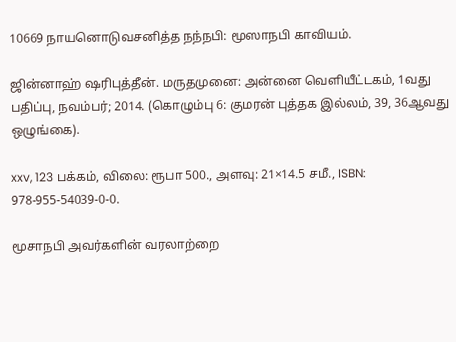10669 நாயனொடுவசனித்த நந்நபி: மூஸாநபி காவியம்.

ஜின்னாஹ் ஷரிபுத்தீன். மருதமுனை: அன்னை வெளியீட்டகம், 1வது பதிப்பு, நவம்பர்; 2014. (கொழும்பு 6: குமரன் புத்தக இல்லம், 39, 36ஆவது ஒழுங்கை).

xxv, 123 பக்கம், விலை: ரூபா 500., அளவு: 21×14.5 சமீ., ISBN: 978-955-54039-0-0.

மூசாநபி அவர்களின் வரலாற்றை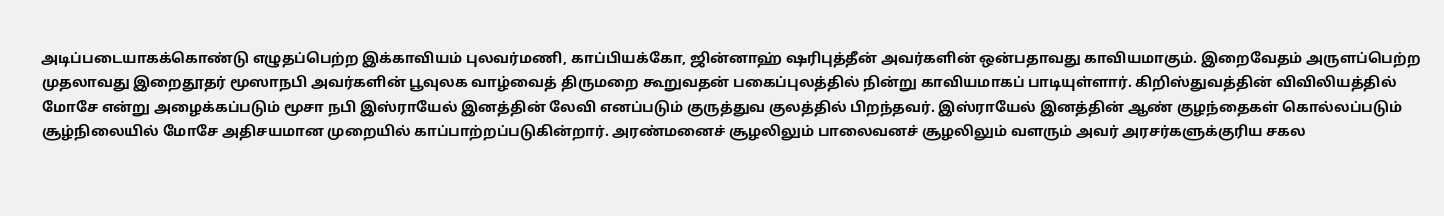அடிப்படையாகக்கொண்டு எழுதப்பெற்ற இக்காவியம் புலவர்மணி, காப்பியக்கோ, ஜின்னாஹ் ஷரிபுத்தீன் அவர்களின் ஒன்பதாவது காவியமாகும். இறைவேதம் அருளப்பெற்ற முதலாவது இறைதூதர் மூஸாநபி அவர்களின் பூவுலக வாழ்வைத் திருமறை கூறுவதன் பகைப்புலத்தில் நின்று காவியமாகப் பாடியுள்ளார். கிறிஸ்துவத்தின் விவிலியத்தில் மோசே என்று அழைக்கப்படும் மூசா நபி இஸ்ராயேல் இனத்தின் லேவி எனப்படும் குருத்துவ குலத்தில் பிறந்தவர். இஸ்ராயேல் இனத்தின் ஆண் குழந்தைகள் கொல்லப்படும் சூழ்நிலையில் மோசே அதிசயமான முறையில் காப்பாற்றப்படுகின்றார். அரண்மனைச் சூழலிலும் பாலைவனச் சூழலிலும் வளரும் அவர் அரசர்களுக்குரிய சகல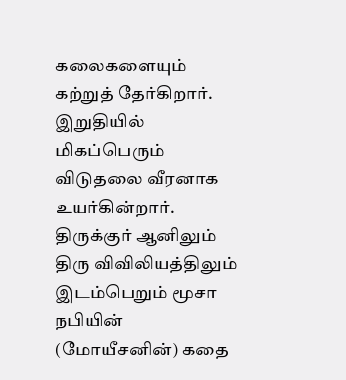கலைகளையும் கற்றுத் தேர்கிறார். இறுதியில் மிகப்பெரும் விடுதலை வீரனாக உயர்கின்றார். திருக்குர் ஆனிலும் திரு விவிலியத்திலும் இடம்பெறும் மூசா நபியின் (மோயீசனின்) கதை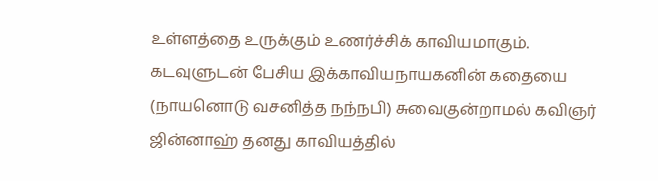உள்ளத்தை உருக்கும் உணர்ச்சிக் காவியமாகும். கடவுளுடன் பேசிய இக்காவியநாயகனின் கதையை (நாயனொடு வசனித்த நந்நபி) சுவைகுன்றாமல் கவிஞர் ஜின்னாஹ் தனது காவியத்தில்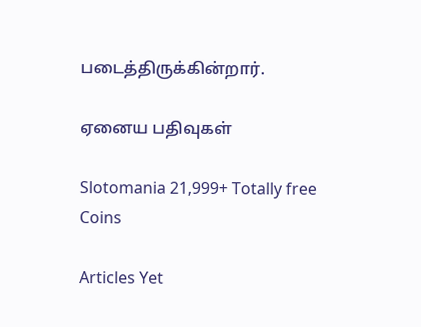படைத்திருக்கின்றார்.

ஏனைய பதிவுகள்

Slotomania 21,999+ Totally free Coins

Articles Yet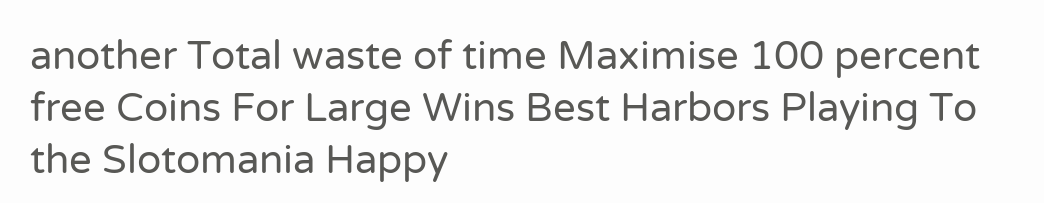another Total waste of time Maximise 100 percent free Coins For Large Wins Best Harbors Playing To the Slotomania Happy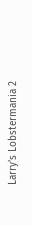Larry’s Lobstermania 2